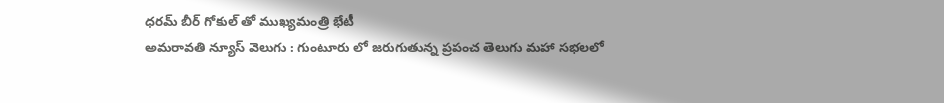ధరమ్ బీర్ గోకుల్ తో ముఖ్యమంత్రి భేటీ
అమరావతి న్యూస్ వెలుగు : గుంటూరు లో జరుగుతున్న ప్రపంచ తెలుగు మహా సభలలో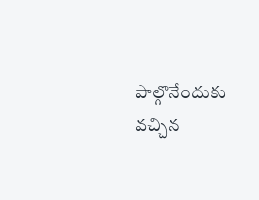పాల్గొనేందుకు వచ్చిన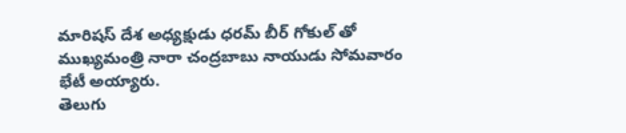మారిషస్ దేశ అధ్యక్షుడు ధరమ్ బీర్ గోకుల్ తో ముఖ్యమంత్రి నారా చంద్రబాబు నాయుడు సోమవారం భేటీ అయ్యారు.
తెలుగు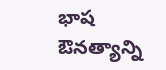భాష ఔనత్యాన్ని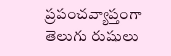ప్రపంచవ్యాప్తంగా తెలుగు రుషులు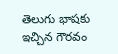తెలుగు భాషకు ఇచ్చిన గౌరవం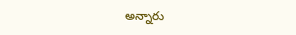అన్నారు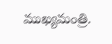ముఖ్యమంత్రి.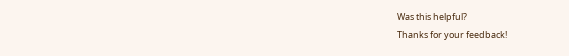Was this helpful?
Thanks for your feedback!